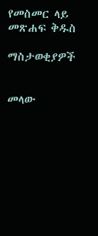የመስመር ላይ መጽሐፍ ቅዱስ

ማስታወቂያዎች


መላው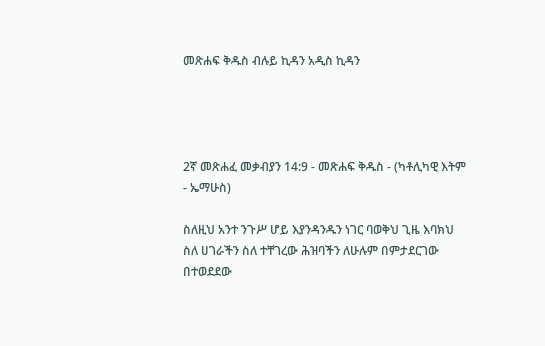መጽሐፍ ቅዱስ ብሉይ ኪዳን አዲስ ኪዳን




2ኛ መጽሐፈ መቃብያን 14:9 - መጽሐፍ ቅዱስ - (ካቶሊካዊ እትም - ኤማሁስ)

ስለዚህ አንተ ንጉሥ ሆይ እያንዳንዱን ነገር ባወቅህ ጊዜ እባክህ ስለ ሀገራችን ስለ ተቸገረው ሕዝባችን ለሁሉም በምታደርገው በተወደደው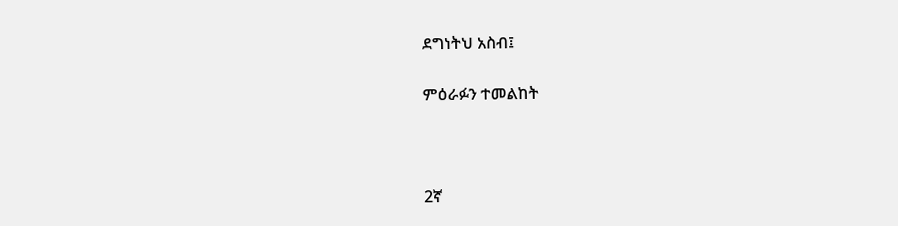ደግነትህ አስብ፤

ምዕራፉን ተመልከት



2ኛ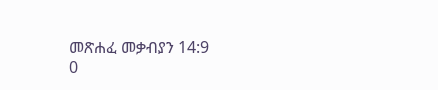መጽሐፈ መቃብያን 14:9
0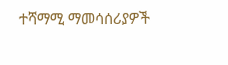ተሻማሚ ማመሳሰሪያዎች